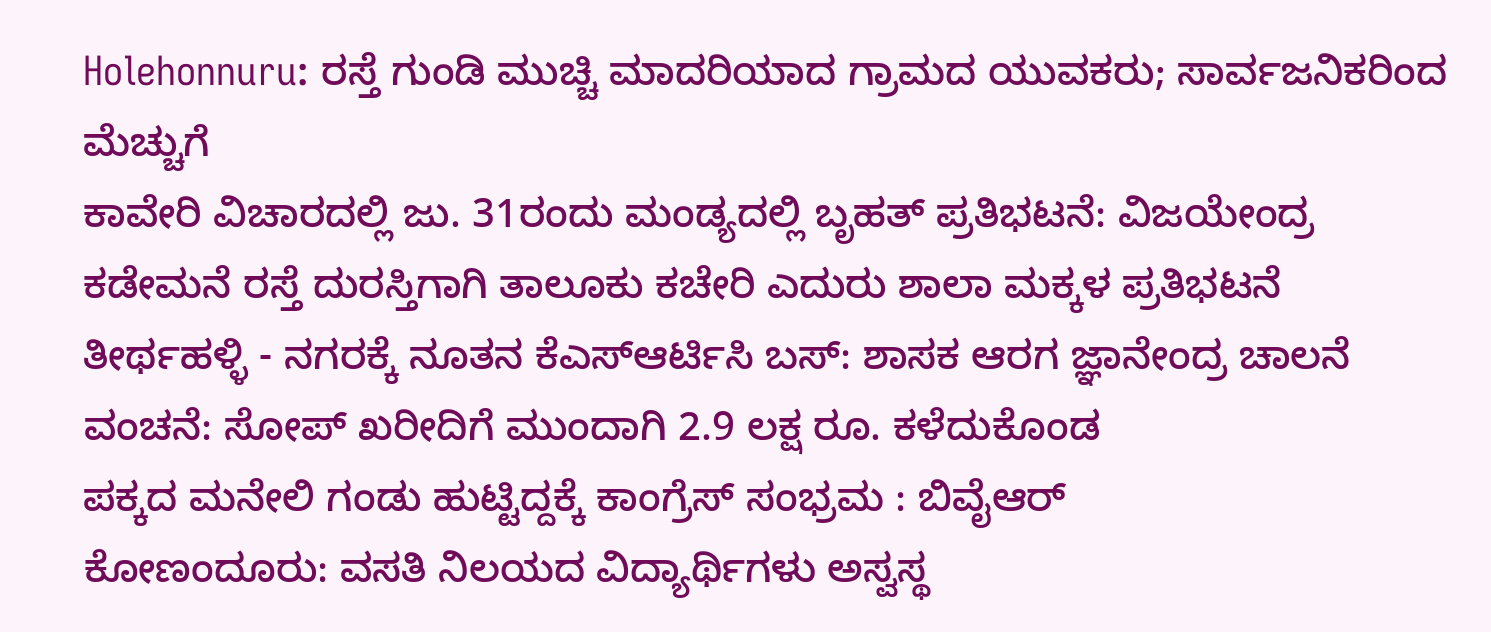Holehonnuru: ರಸ್ತೆ ಗುಂಡಿ ಮುಚ್ಚಿ ಮಾದರಿಯಾದ ಗ್ರಾಮದ ಯುವಕರು; ಸಾರ್ವಜನಿಕರಿಂದ ಮೆಚ್ಚುಗೆ
ಕಾವೇರಿ ವಿಚಾರದಲ್ಲಿ ಜು. 31ರಂದು ಮಂಡ್ಯದಲ್ಲಿ ಬೃಹತ್ ಪ್ರತಿಭಟನೆ: ವಿಜಯೇಂದ್ರ
ಕಡೇಮನೆ ರಸ್ತೆ ದುರಸ್ತಿಗಾಗಿ ತಾಲೂಕು ಕಚೇರಿ ಎದುರು ಶಾಲಾ ಮಕ್ಕಳ ಪ್ರತಿಭಟನೆ
ತೀರ್ಥಹಳ್ಳಿ - ನಗರಕ್ಕೆ ನೂತನ ಕೆಎಸ್ಆರ್ಟಿಸಿ ಬಸ್: ಶಾಸಕ ಆರಗ ಜ್ಞಾನೇಂದ್ರ ಚಾಲನೆ
ವಂಚನೆ: ಸೋಪ್ ಖರೀದಿಗೆ ಮುಂದಾಗಿ 2.9 ಲಕ್ಷ ರೂ. ಕಳೆದುಕೊಂಡ
ಪಕ್ಕದ ಮನೇಲಿ ಗಂಡು ಹುಟ್ಟಿದ್ದಕ್ಕೆ ಕಾಂಗ್ರೆಸ್ ಸಂಭ್ರಮ : ಬಿವೈಆರ್
ಕೋಣಂದೂರು: ವಸತಿ ನಿಲಯದ ವಿದ್ಯಾರ್ಥಿಗಳು ಅಸ್ವಸ್ಥ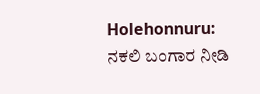Holehonnuru: ನಕಲಿ ಬಂಗಾರ ನೀಡಿ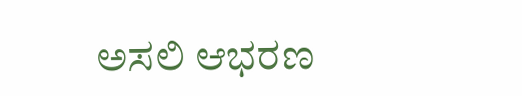ಅಸಲಿ ಆಭರಣ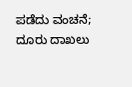ಪಡೆದು ವಂಚನೆ; ದೂರು ದಾಖಲು